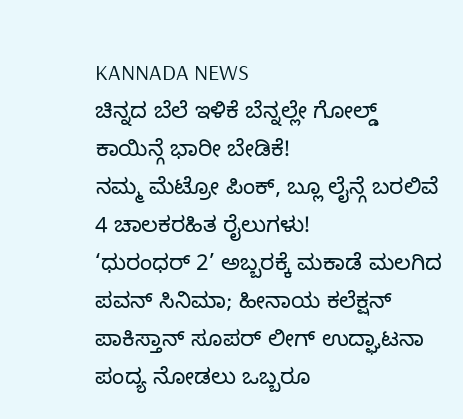KANNADA NEWS
ಚಿನ್ನದ ಬೆಲೆ ಇಳಿಕೆ ಬೆನ್ನಲ್ಲೇ ಗೋಲ್ಡ್ ಕಾಯಿನ್ಗೆ ಭಾರೀ ಬೇಡಿಕೆ!
ನಮ್ಮ ಮೆಟ್ರೋ ಪಿಂಕ್, ಬ್ಲೂ ಲೈನ್ಗೆ ಬರಲಿವೆ 4 ಚಾಲಕರಹಿತ ರೈಲುಗಳು!
‘ಧುರಂಧರ್ 2’ ಅಬ್ಬರಕ್ಕೆ ಮಕಾಡೆ ಮಲಗಿದ ಪವನ್ ಸಿನಿಮಾ; ಹೀನಾಯ ಕಲೆಕ್ಷನ್
ಪಾಕಿಸ್ತಾನ್ ಸೂಪರ್ ಲೀಗ್ ಉದ್ಘಾಟನಾ ಪಂದ್ಯ ನೋಡಲು ಒಬ್ಬರೂ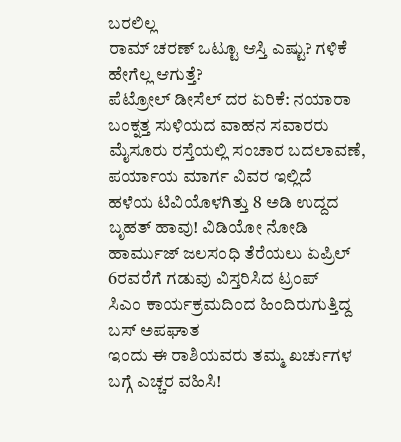ಬರಲಿಲ್ಲ
ರಾಮ್ ಚರಣ್ ಒಟ್ಟೂ ಆಸ್ತಿ ಎಷ್ಟು? ಗಳಿಕೆ ಹೇಗೆಲ್ಲ ಆಗುತ್ತೆ?
ಪೆಟ್ರೋಲ್ ಡೀಸೆಲ್ ದರ ಏರಿಕೆ: ನಯಾರಾ ಬಂಕ್ನತ್ತ ಸುಳಿಯದ ವಾಹನ ಸವಾರರು
ಮೈಸೂರು ರಸ್ತೆಯಲ್ಲಿ ಸಂಚಾರ ಬದಲಾವಣೆ, ಪರ್ಯಾಯ ಮಾರ್ಗ ವಿವರ ಇಲ್ಲಿದೆ
ಹಳೆಯ ಟಿವಿಯೊಳಗಿತ್ತು 8 ಅಡಿ ಉದ್ದದ ಬೃಹತ್ ಹಾವು! ವಿಡಿಯೋ ನೋಡಿ
ಹಾರ್ಮುಜ್ ಜಲಸಂಧಿ ತೆರೆಯಲು ಏಪ್ರಿಲ್ 6ರವರೆಗೆ ಗಡುವು ವಿಸ್ತರಿಸಿದ ಟ್ರಂಪ್
ಸಿಎಂ ಕಾರ್ಯಕ್ರಮದಿಂದ ಹಿಂದಿರುಗುತ್ತಿದ್ದ ಬಸ್ ಅಪಘಾತ
ಇಂದು ಈ ರಾಶಿಯವರು ತಮ್ಮ ಖರ್ಚುಗಳ ಬಗ್ಗೆ ಎಚ್ಚರ ವಹಿಸಿ!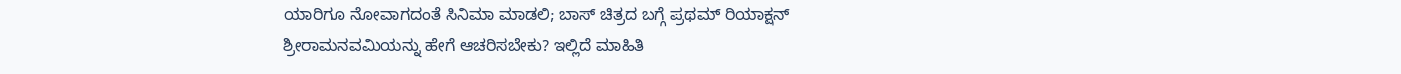ಯಾರಿಗೂ ನೋವಾಗದಂತೆ ಸಿನಿಮಾ ಮಾಡಲಿ; ಬಾಸ್ ಚಿತ್ರದ ಬಗ್ಗೆ ಪ್ರಥಮ್ ರಿಯಾಕ್ಷನ್
ಶ್ರೀರಾಮನವಮಿಯನ್ನು ಹೇಗೆ ಆಚರಿಸಬೇಕು? ಇಲ್ಲಿದೆ ಮಾಹಿತಿ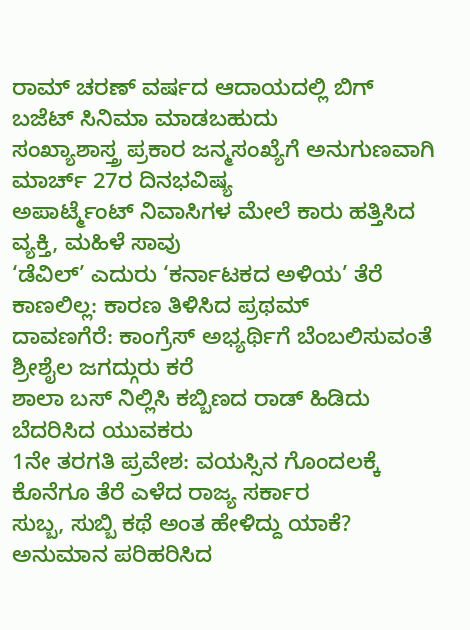ರಾಮ್ ಚರಣ್ ವರ್ಷದ ಆದಾಯದಲ್ಲಿ ಬಿಗ್ ಬಜೆಟ್ ಸಿನಿಮಾ ಮಾಡಬಹುದು
ಸಂಖ್ಯಾಶಾಸ್ತ್ರ ಪ್ರಕಾರ ಜನ್ಮಸಂಖ್ಯೆಗೆ ಅನುಗುಣವಾಗಿ ಮಾರ್ಚ್ 27ರ ದಿನಭವಿಷ್ಯ
ಅಪಾರ್ಟ್ಮೆಂಟ್ ನಿವಾಸಿಗಳ ಮೇಲೆ ಕಾರು ಹತ್ತಿಸಿದ ವ್ಯಕ್ತಿ, ಮಹಿಳೆ ಸಾವು
‘ಡೆವಿಲ್’ ಎದುರು ‘ಕರ್ನಾಟಕದ ಅಳಿಯ’ ತೆರೆ ಕಾಣಲಿಲ್ಲ: ಕಾರಣ ತಿಳಿಸಿದ ಪ್ರಥಮ್
ದಾವಣಗೆರೆ: ಕಾಂಗ್ರೆಸ್ ಅಭ್ಯರ್ಥಿಗೆ ಬೆಂಬಲಿಸುವಂತೆ ಶ್ರೀಶೈಲ ಜಗದ್ಗುರು ಕರೆ
ಶಾಲಾ ಬಸ್ ನಿಲ್ಲಿಸಿ ಕಬ್ಬಿಣದ ರಾಡ್ ಹಿಡಿದು ಬೆದರಿಸಿದ ಯುವಕರು
1ನೇ ತರಗತಿ ಪ್ರವೇಶ: ವಯಸ್ಸಿನ ಗೊಂದಲಕ್ಕೆ ಕೊನೆಗೂ ತೆರೆ ಎಳೆದ ರಾಜ್ಯ ಸರ್ಕಾರ
ಸುಬ್ಬ, ಸುಬ್ಬಿ ಕಥೆ ಅಂತ ಹೇಳಿದ್ದು ಯಾಕೆ? ಅನುಮಾನ ಪರಿಹರಿಸಿದ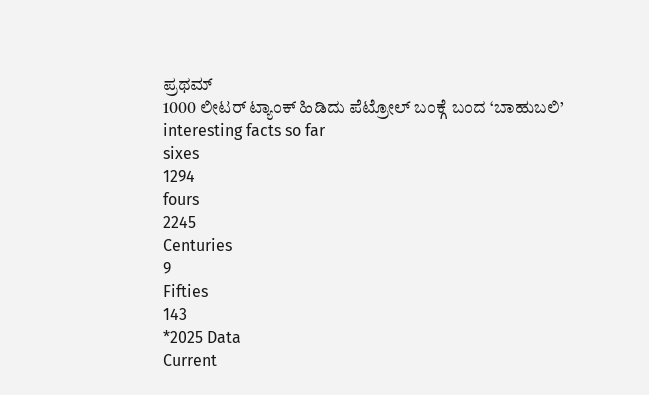ಪ್ರಥಮ್
1000 ಲೀಟರ್ ಟ್ಯಾಂಕ್ ಹಿಡಿದು ಪೆಟ್ರೋಲ್ ಬಂಕ್ಗೆ ಬಂದ ‘ಬಾಹುಬಲಿ’
interesting facts so far
sixes
1294
fours
2245
Centuries
9
Fifties
143
*2025 Data
Current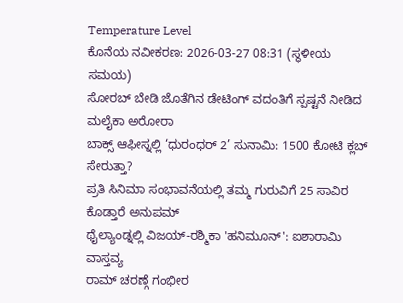Temperature Level
ಕೊನೆಯ ನವೀಕರಣ: 2026-03-27 08:31 (ಸ್ಥಳೀಯ ಸಮಯ)
ಸೋರಬ್ ಬೇಡಿ ಜೊತೆಗಿನ ಡೇಟಿಂಗ್ ವದಂತಿಗೆ ಸ್ಪಷ್ಟನೆ ನೀಡಿದ ಮಲೈಕಾ ಅರೋರಾ
ಬಾಕ್ಸ್ ಆಫೀಸ್ನಲ್ಲಿ ‘ಧುರಂಧರ್ 2’ ಸುನಾಮಿ: 1500 ಕೋಟಿ ಕ್ಲಬ್ ಸೇರುತ್ತಾ?
ಪ್ರತಿ ಸಿನಿಮಾ ಸಂಭಾವನೆಯಲ್ಲಿ ತಮ್ಮ ಗುರುವಿಗೆ 25 ಸಾವಿರ ಕೊಡ್ತಾರೆ ಅನುಪಮ್
ಥೈಲ್ಯಾಂಡ್ನಲ್ಲಿ ವಿಜಯ್-ರಶ್ಮಿಕಾ 'ಹನಿಮೂನ್': ಐಶಾರಾಮಿ ವಾಸ್ತವ್ಯ
ರಾಮ್ ಚರಣ್ಗೆ ಗಂಭೀರ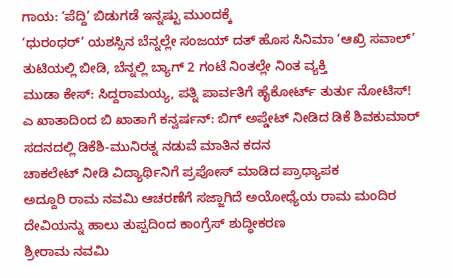ಗಾಯ: ‘ಪೆದ್ದಿ’ ಬಿಡುಗಡೆ ಇನ್ನಷ್ಟು ಮುಂದಕ್ಕೆ
‘ಧುರಂಧರ್’ ಯಶಸ್ಸಿನ ಬೆನ್ನಲ್ಲೇ ಸಂಜಯ್ ದತ್ ಹೊಸ ಸಿನಿಮಾ ‘ಆಖ್ರಿ ಸವಾಲ್’
ತುಟಿಯಲ್ಲಿ ಬೀಡಿ, ಬೆನ್ನಲ್ಲಿ ಬ್ಯಾಗ್ 2 ಗಂಟೆ ನಿಂತಲ್ಲೇ ನಿಂತ ವ್ಯಕ್ತಿ
ಮುಡಾ ಕೇಸ್: ಸಿದ್ದರಾಮಯ್ಯ, ಪತ್ನಿ ಪಾರ್ವತಿಗೆ ಹೈಕೋರ್ಟ್ ತುರ್ತು ನೋಟಿಸ್!
ಎ ಖಾತಾದಿಂದ ಬಿ ಖಾತಾಗೆ ಕನ್ವರ್ಷನ್: ಬಿಗ್ ಅಪ್ಡೇಟ್ ನೀಡಿದ ಡಿಕೆ ಶಿವಕುಮಾರ್
ಸದನದಲ್ಲಿ ಡಿಕೆಶಿ-ಮುನಿರತ್ನ ನಡುವೆ ಮಾತಿನ ಕದನ
ಚಾಕಲೇಟ್ ನೀಡಿ ವಿದ್ಯಾರ್ಥಿನಿಗೆ ಪ್ರಪೋಸ್ ಮಾಡಿದ ಪ್ರಾಧ್ಯಾಪಕ
ಅದ್ದೂರಿ ರಾಮ ನವಮಿ ಆಚರಣೆಗೆ ಸಜ್ಜಾಗಿದೆ ಅಯೋಧ್ಯೆಯ ರಾಮ ಮಂದಿರ
ದೇವಿಯನ್ನು ಹಾಲು ತುಪ್ಪದಿಂದ ಕಾಂಗ್ರೆಸ್ ಶುದ್ಧೀಕರಣ
ಶ್ರೀರಾಮ ನವಮಿ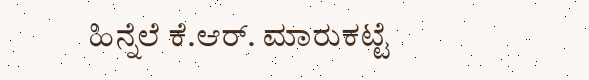ಹಿನ್ನೆಲೆ ಕೆ.ಆರ್. ಮಾರುಕಟ್ಟೆ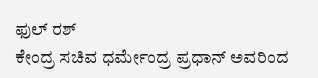ಫುಲ್ ರಶ್
ಕೇಂದ್ರ ಸಚಿವ ಧರ್ಮೇಂದ್ರ ಪ್ರಧಾನ್ ಅವರಿಂದ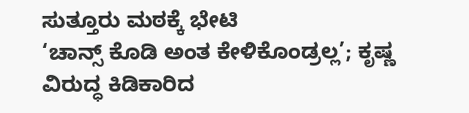ಸುತ್ತೂರು ಮಠಕ್ಕೆ ಭೇಟಿ
‘ಚಾನ್ಸ್ ಕೊಡಿ ಅಂತ ಕೇಳಿಕೊಂಡ್ರಲ್ಲ’; ಕೃಷ್ಣ ವಿರುದ್ಧ ಕಿಡಿಕಾರಿದ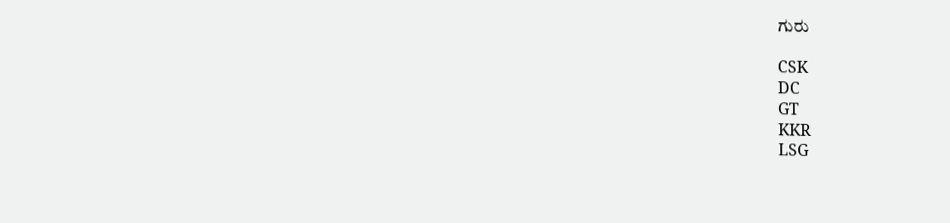ಗುರು

CSK
DC
GT
KKR
LSG